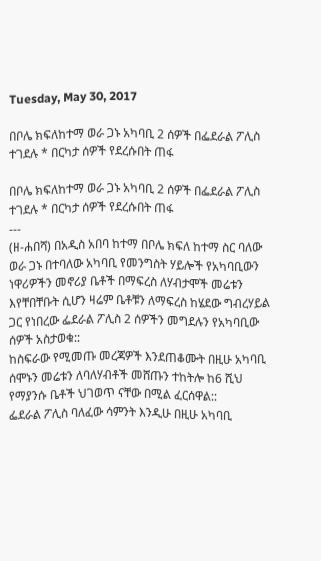Tuesday, May 30, 2017

በቦሌ ክፍለከተማ ወራ ጋኑ አካባቢ 2 ሰዎች በፌደራል ፖሊስ ተገደሉ * በርካታ ሰዎች የደረሱበት ጠፋ

በቦሌ ክፍለከተማ ወራ ጋኑ አካባቢ 2 ሰዎች በፌደራል ፖሊስ ተገደሉ * በርካታ ሰዎች የደረሱበት ጠፋ
---
(ዘ-ሐበሻ) በአዲስ አበባ ከተማ በቦሌ ክፍለ ከተማ ስር ባለው ወራ ጋኑ በተባለው አካባቢ የመንግስት ሃይሎች የአካባቢውን ነዋሪዎችን መኖሪያ ቤቶች በማፍረስ ለሃብታሞች መሬቱን እየቸበቸቡት ሲሆን ዛሬም ቤቶቹን ለማፍረስ ከሄደው ግብረሃይል ጋር የነበረው ፌደራል ፖሊስ 2 ሰዎችን መግደሉን የአካባቢው ሰዎች አስታወቁ::
ከስፍራው የሚመጡ መረጃዎች እንደጠቆሙት በዚሁ አካባቢ ሰሞኑን መሬቱን ለባለሃብቶች መሸጡን ተከትሎ ከ6 ሺህ የማያንሱ ቤቶች ህገወጥ ናቸው በሚል ፈርሰዋል::
ፌደራል ፖሊስ ባለፈው ሳምንት እንዲሁ በዚሁ አካባቢ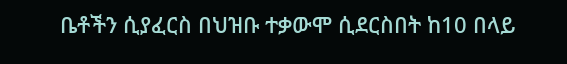ቤቶችን ሲያፈርስ በህዝቡ ተቃውሞ ሲደርስበት ከ10 በላይ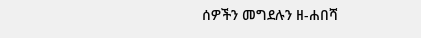ሰዎችን መግደሉን ዘ-ሐበሻ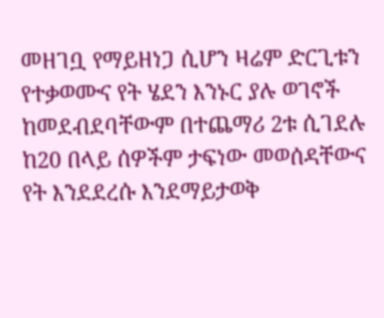መዘገቧ የማይዘነጋ ሲሆን ዛሬም ድርጊቱን የተቃወሙና የት ሄደን እንኑር ያሉ ወገኖች ከመደብደባቸውም በተጨማሪ 2ቱ ሲገደሉ ከ20 በላይ ሰዎችም ታፍነው መወሰዳቸውና የት እንደደረሱ እንደማይታወቅ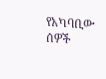የአካባቢው ሰዎች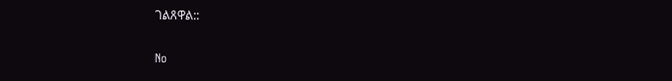ገልጸዋል::

No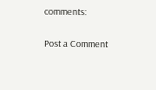comments:

Post a Comment